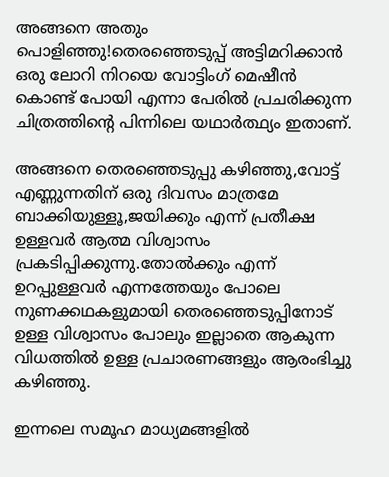അങ്ങനെ അതും പൊളിഞ്ഞു!തെരഞ്ഞെടുപ്പ് അട്ടിമറിക്കാന്‍ ഒരു ലോറി നിറയെ വോട്ടിംഗ് മെഷീന്‍ കൊണ്ട് പോയി എന്നാ പേരില്‍ പ്രചരിക്കുന്ന ചിത്രത്തിന്റെ പിന്നിലെ യഥാര്‍ത്ഥ്യം ഇതാണ്.

അങ്ങനെ തെരഞ്ഞെടുപ്പു കഴിഞ്ഞു,വോട്ട് എണ്ണുന്നതിന് ഒരു ദിവസം മാത്രമേ ബാക്കിയുള്ളൂ,ജയിക്കും എന്ന് പ്രതീക്ഷ ഉള്ളവര്‍ ആത്മ വിശ്വാസം പ്രകടിപ്പിക്കുന്നു.തോല്‍ക്കും എന്ന് ഉറപ്പുള്ളവര്‍ എന്നത്തേയും പോലെ നുണക്കഥകളുമായി തെരഞ്ഞെടുപ്പിനോട് ഉള്ള വിശ്വാസം പോലും ഇല്ലാതെ ആകുന്ന വിധത്തില്‍ ഉള്ള പ്രചാരണങ്ങളും ആരംഭിച്ചു കഴിഞ്ഞു.

ഇന്നലെ സമൂഹ മാധ്യമങ്ങളില്‍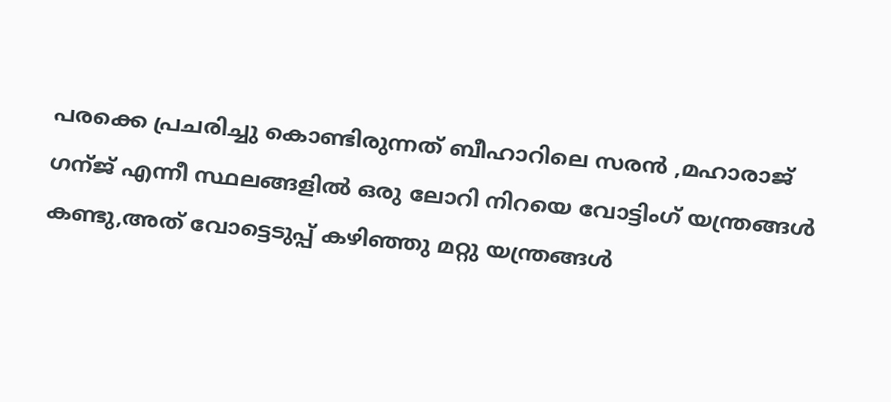പരക്കെ പ്രചരിച്ചു കൊണ്ടിരുന്നത് ബീഹാറിലെ സരന്‍ ,മഹാരാജ് ഗന്ജ് എന്നീ സ്ഥലങ്ങളില്‍ ഒരു ലോറി നിറയെ വോട്ടിംഗ് യന്ത്രങ്ങള്‍ കണ്ടു,അത് വോട്ടെടുപ്പ് കഴിഞ്ഞു മറ്റു യന്ത്രങ്ങള്‍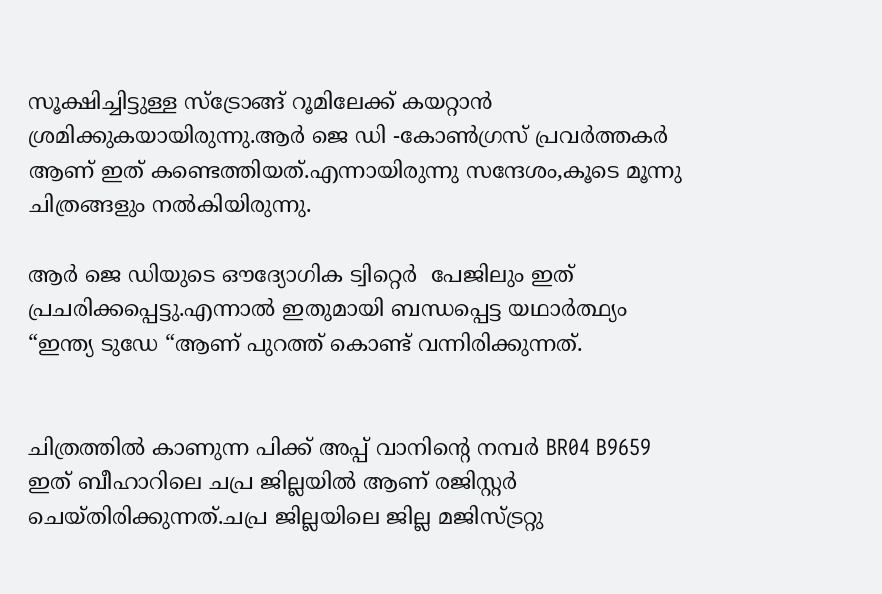സൂക്ഷിച്ചിട്ടുള്ള സ്ട്രോങ്ങ്‌ റൂമിലേക്ക്‌ കയറ്റാന്‍ ശ്രമിക്കുകയായിരുന്നു.ആര്‍ ജെ ഡി -കോണ്‍ഗ്രസ്‌ പ്രവര്‍ത്തകര്‍ ആണ് ഇത് കണ്ടെത്തിയത്.എന്നായിരുന്നു സന്ദേശം,കൂടെ മൂന്നു ചിത്രങ്ങളും നല്‍കിയിരുന്നു.

ആര്‍ ജെ ഡിയുടെ ഔദ്യോഗിക ട്വിറ്റെര്‍  പേജിലും ഇത് പ്രചരിക്കപ്പെട്ടു.എന്നാല്‍ ഇതുമായി ബന്ധപ്പെട്ട യഥാര്‍ത്ഥ്യം “ഇന്ത്യ ടുഡേ “ആണ് പുറത്ത് കൊണ്ട് വന്നിരിക്കുന്നത്.


ചിത്രത്തില്‍ കാണുന്ന പിക്ക് അപ്പ്‌ വാനിന്റെ നമ്പര്‍ BR04 B9659 ഇത് ബീഹാറിലെ ചപ്ര ജില്ലയില്‍ ആണ് രജിസ്റ്റര്‍ ചെയ്തിരിക്കുന്നത്.ചപ്ര ജില്ലയിലെ ജില്ല മജിസ്ട്രറ്റു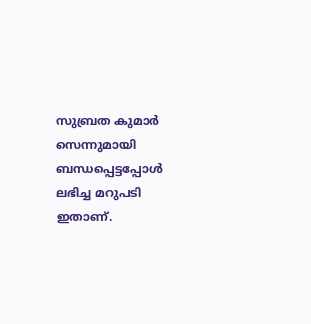സുബ്രത കുമാര്‍ സെന്നുമായി  ബന്ധപ്പെട്ടപ്പോള്‍ ലഭിച്ച മറുപടി ഇതാണ്.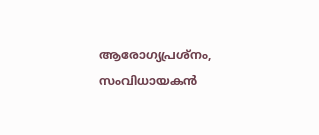ആരോഗ്യപ്രശ്നം, സംവിധായകൻ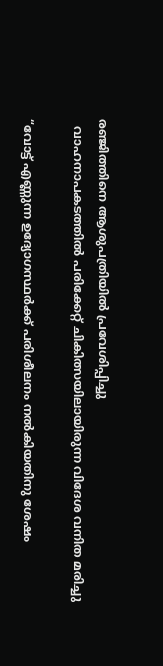രഞ്ജിത്തിനെ ആശുപത്രിയിൽ പ്രവേശിപ്പിച്ചു
  വാഹനാപകടത്തില്‍ പരിക്കേറ്റ് ചികിത്സയിലായിരുന്ന വിദേശ വനിത മരിച്ചു

“വോട്ട് എണ്ണുന്ന ഉദ്യോഗസ്ഥര്‍ക്ക് പരിശീലനം നല്‍കിയതിനു ശേഷം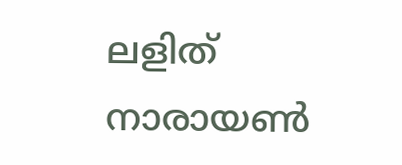ലളിത് നാരായണ്‍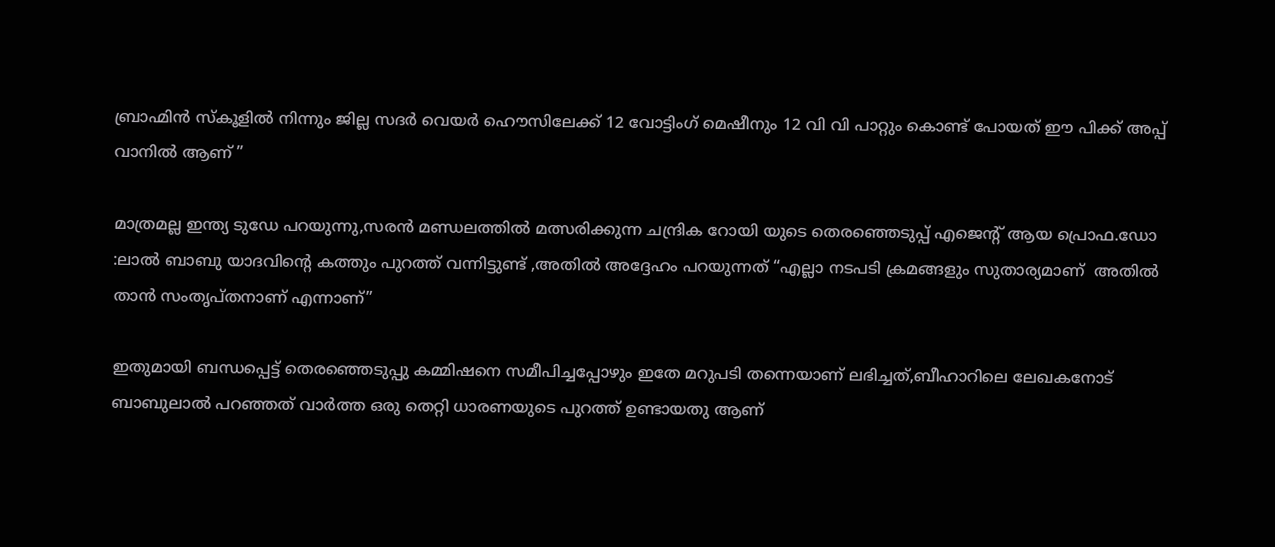ബ്രാഹ്മിന്‍ സ്കൂളില്‍ നിന്നും ജില്ല സദര്‍ വെയര്‍ ഹൌസിലേക്ക് 12 വോട്ടിംഗ് മെഷീനും 12 വി വി പാറ്റും കൊണ്ട് പോയത് ഈ പിക്ക് അപ്പ്‌ വാനില്‍ ആണ് ”

മാത്രമല്ല ഇന്ത്യ ടുഡേ പറയുന്നു,സരന്‍ മണ്ഡലത്തില്‍ മത്സരിക്കുന്ന ചന്ദ്രിക റോയി യുടെ തെരഞ്ഞെടുപ്പ് എജെന്റ് ആയ പ്രൊഫ.ഡോ :ലാല്‍ ബാബു യാദവിന്റെ കത്തും പുറത്ത് വന്നിട്ടുണ്ട് ,അതില്‍ അദ്ദേഹം പറയുന്നത് “എല്ലാ നടപടി ക്രമങ്ങളും സുതാര്യമാണ്  അതില്‍  താന്‍ സംതൃപ്തനാണ് എന്നാണ്”

ഇതുമായി ബന്ധപ്പെട്ട് തെരഞ്ഞെടുപ്പു കമ്മിഷനെ സമീപിച്ചപ്പോഴും ഇതേ മറുപടി തന്നെയാണ് ലഭിച്ചത്,ബീഹാറിലെ ലേഖകനോട് ബാബുലാല്‍ പറഞ്ഞത് വാര്‍ത്ത‍ ഒരു തെറ്റി ധാരണയുടെ പുറത്ത് ഉണ്ടായതു ആണ്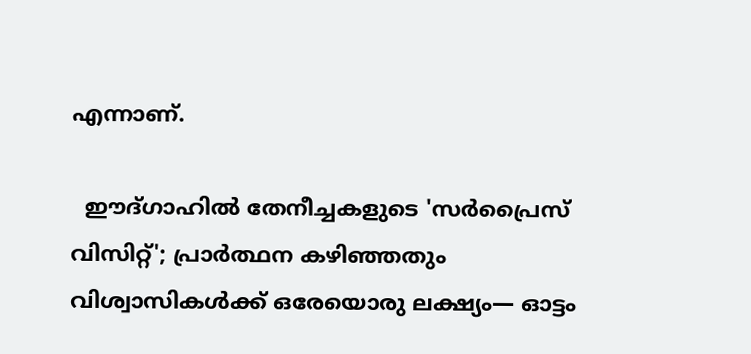എന്നാണ്.

  ഈദ്ഗാഹിൽ തേനീച്ചകളുടെ 'സർപ്രൈസ് വിസിറ്റ്'; പ്രാർത്ഥന കഴിഞ്ഞതും വിശ്വാസികൾക്ക് ഒരേയൊരു ലക്ഷ്യം— ഓട്ടം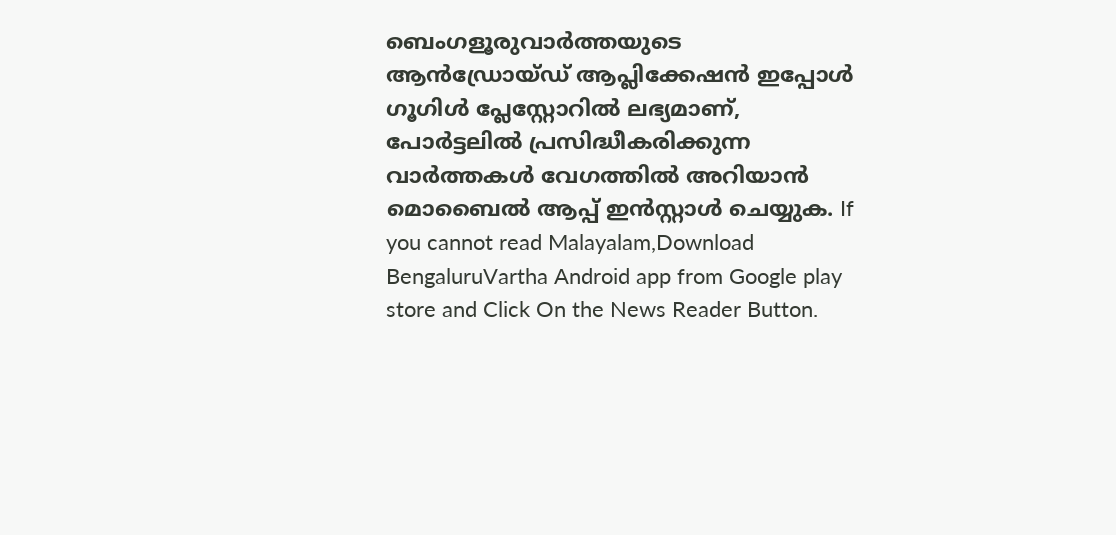ബെംഗളൂരുവാർത്തയുടെ ആൻഡ്രോയ്ഡ് ആപ്ലിക്കേഷൻ ഇപ്പോൾ ഗൂഗിൾ പ്ലേസ്റ്റോറിൽ ലഭ്യമാണ്, പോർട്ടലിൽ പ്രസിദ്ധീകരിക്കുന്ന വാർത്തകൾ വേഗത്തിൽ അറിയാൻ മൊബൈൽ ആപ്പ് ഇൻസ്റ്റാൾ ചെയ്യുക. If you cannot read Malayalam,Download BengaluruVartha Android app from Google play store and Click On the News Reader Button.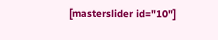[masterslider id="10"]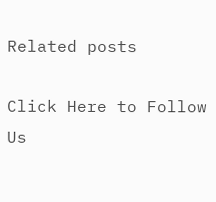Related posts

Click Here to Follow Us